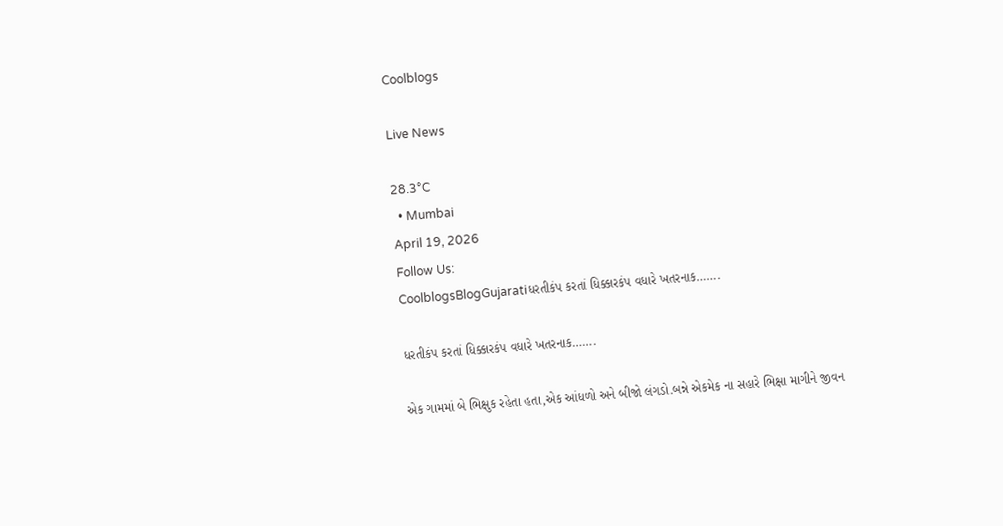Coolblogs

Live News

28.3°C
  • Mumbai
April 19, 2026
Follow Us:
CoolblogsBlogGujaratiધરતીકંપ કરતાં ધિક્કારકંપ વધારે ખતરનાક…….

ધરતીકંપ કરતાં ધિક્કારકંપ વધારે ખતરનાક…….

એક ગામમાં બે ભિક્ષુક રહેતા હતા,એક આંધળો અને બીજો લંગડો.બન્ને એકમેક ના સહારે ભિક્ષા માગીને જીવન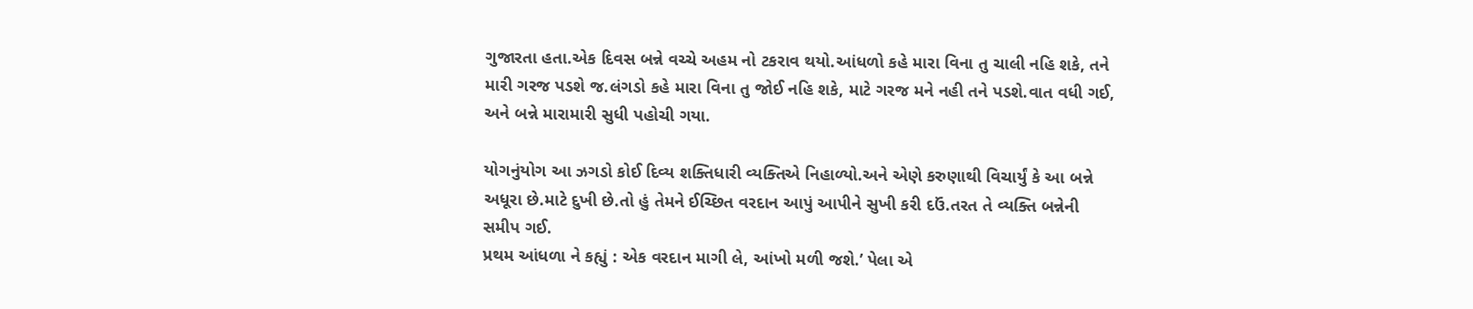ગુજારતા હતા.એક દિવસ બન્ને વચ્ચે અહમ નો ટકરાવ થયો.આંધળો કહે મારા વિના તુ ચાલી નહિ શકે, તને
મારી ગરજ પડશે જ.લંગડો કહે મારા વિના તુ જોઈ નહિ શકે, માટે ગરજ મને નહી તને પડશે.વાત વધી ગઈ,
અને બન્ને મારામારી સુધી પહોચી ગયા.

યોગનુંયોગ આ ઝગડો કોઈ દિવ્ય શક્તિધારી વ્યક્તિએ નિહાળ્યો.અને એણે કરુણાથી વિચાર્યું કે આ બન્ને
અધૂરા છે.માટે દુખી છે.તો હું તેમને ઈચ્છિત વરદાન આપું આપીને સુખી કરી દઉં.તરત તે વ્યક્તિ બન્નેની
સમીપ ગઈ.
પ્રથમ આંધળા ને કહ્યું : એક વરદાન માગી લે, આંખો મળી જશે.’ પેલા એ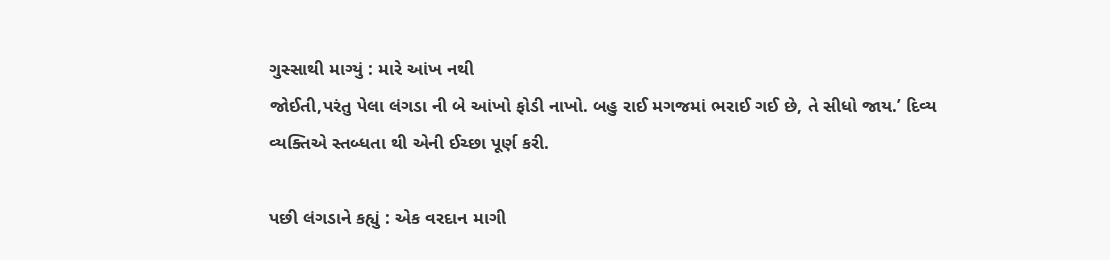ગુસ્સાથી માગ્યું : મારે આંખ નથી
જોઈતી,પરંતુ પેલા લંગડા ની બે આંખો ફોડી નાખો. બહુ રાઈ મગજમાં ભરાઈ ગઈ છે, તે સીધો જાય.’ દિવ્ય
વ્યક્તિએ સ્તબ્ધતા થી એની ઈચ્છા પૂર્ણ કરી.

પછી લંગડાને કહ્યું : એક વરદાન માગી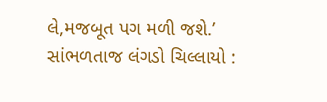લે,મજબૂત પગ મળી જશે.’ સાંભળતાજ લંગડો ચિલ્લાયો :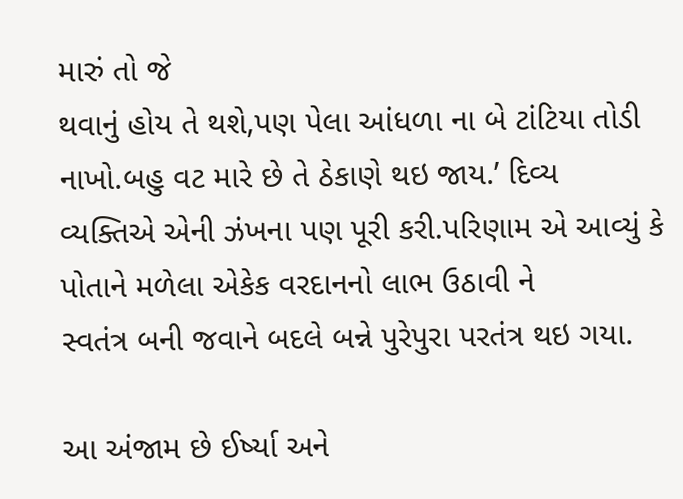મારું તો જે
થવાનું હોય તે થશે,પણ પેલા આંધળા ના બે ટાંટિયા તોડી નાખો.બહુ વટ મારે છે તે ઠેકાણે થઇ જાય.’ દિવ્ય
વ્યક્તિએ એની ઝંખના પણ પૂરી કરી.પરિણામ એ આવ્યું કે પોતાને મળેલા એકેક વરદાનનો લાભ ઉઠાવી ને
સ્વતંત્ર બની જવાને બદલે બન્ને પુરેપુરા પરતંત્ર થઇ ગયા.

આ અંજામ છે ઈર્ષ્યા અને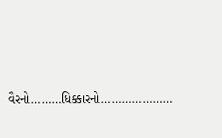વૈરનો………ધિક્કારનો…………………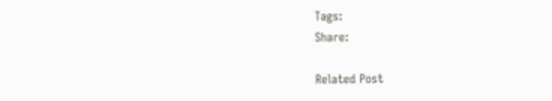Tags:
Share:

Related Post